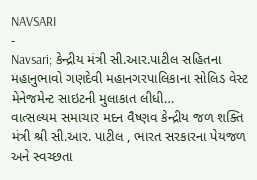NAVSARI
-
Navsari; કેન્દ્રીય મંત્રી સી.આર.પાટીલ સહિતના મહાનુભાવો ગણદેવી મહાનગરપાલિકાના સોલિડ વેસ્ટ મેનેજમેન્ટ સાઇટની મુલાકાત લીધી…
વાત્સલ્યમ સમાચાર મદન વૈષ્ણવ કેન્દ્રીય જળ શક્તિ મંત્રી શ્રી સી.આર. પાટીલ , ભારત સરકારના પેયજળ અને સ્વચ્છતા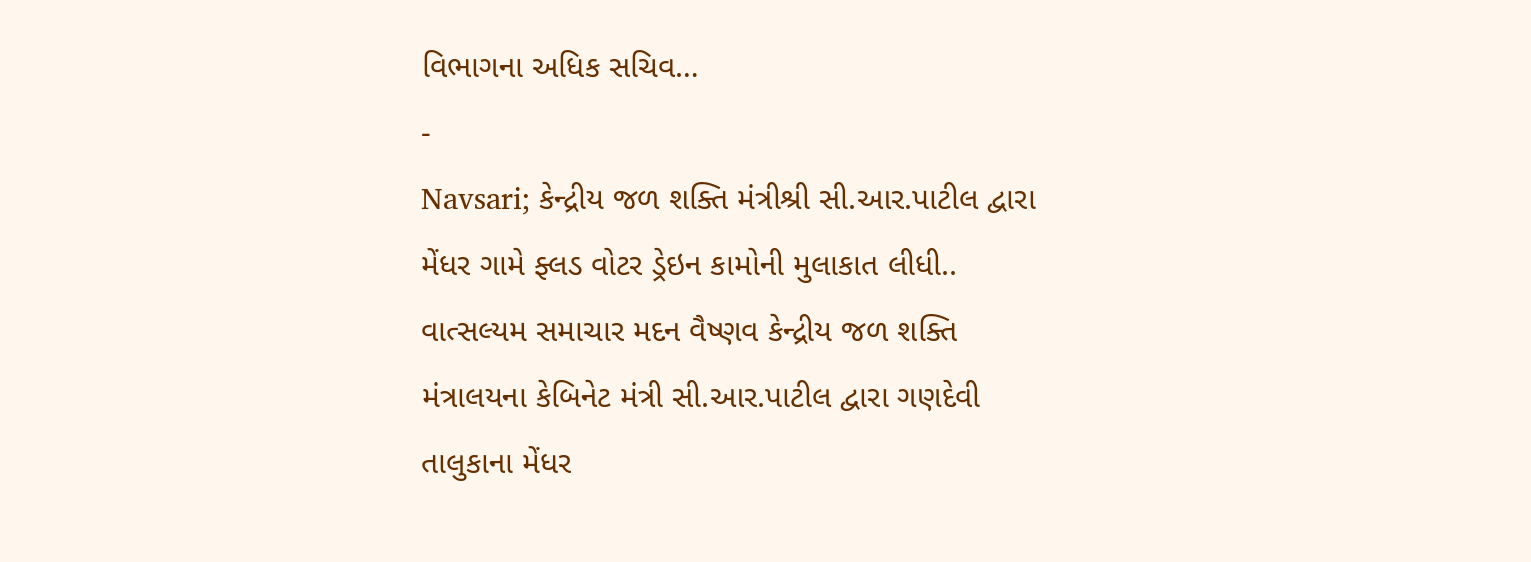વિભાગના અધિક સચિવ…
-
Navsari; કેન્દ્રીય જળ શક્તિ મંત્રીશ્રી સી.આર.પાટીલ દ્વારા મેંધર ગામે ફ્લડ વોટર ડ્રેઇન કામોની મુલાકાત લીધી..
વાત્સલ્યમ સમાચાર મદન વૈષ્ણવ કેન્દ્રીય જળ શક્તિ મંત્રાલયના કેબિનેટ મંત્રી સી.આર.પાટીલ દ્વારા ગણદેવી તાલુકાના મેંધર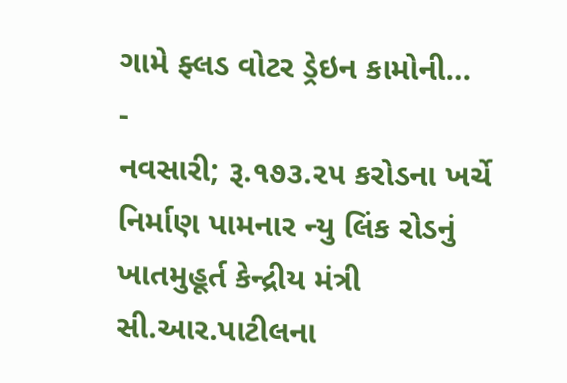ગામે ફ્લડ વોટર ડ્રેઇન કામોની…
-
નવસારી; રૂ.૧૭૩.૨૫ કરોડના ખર્ચે નિર્માણ પામનાર ન્યુ લિંક રોડનું ખાતમુહૂર્ત કેન્દ્રીય મંત્રી સી.આર.પાટીલના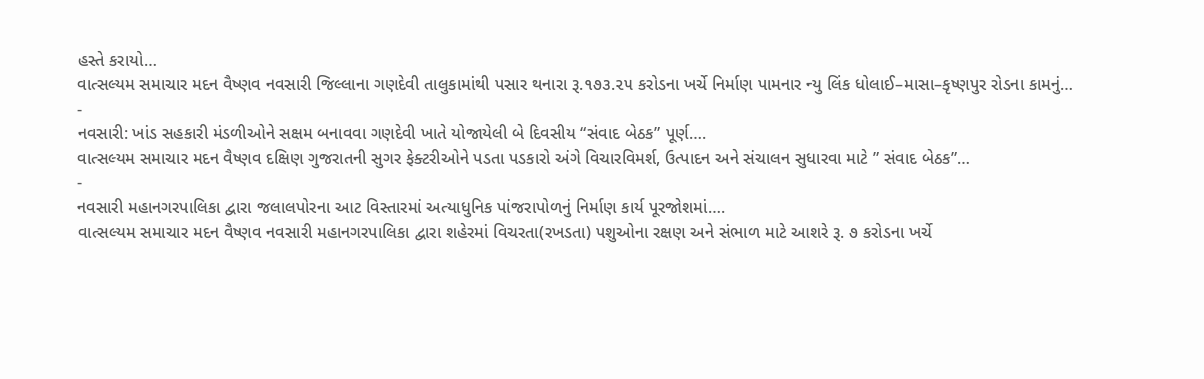હસ્તે કરાયો…
વાત્સલ્યમ સમાચાર મદન વૈષ્ણવ નવસારી જિલ્લાના ગણદેવી તાલુકામાંથી પસાર થનારા રૂ.૧૭૩.૨૫ કરોડના ખર્ચે નિર્માણ પામનાર ન્યુ લિંક ધોલાઈ–માસા–કૃષ્ણપુર રોડના કામનું…
-
નવસારી: ખાંડ સહકારી મંડળીઓને સક્ષમ બનાવવા ગણદેવી ખાતે યોજાયેલી બે દિવસીય “સંવાદ બેઠક” પૂર્ણ….
વાત્સલ્યમ સમાચાર મદન વૈષ્ણવ દક્ષિણ ગુજરાતની સુગર ફેક્ટરીઓને પડતા પડકારો અંગે વિચારવિમર્શ, ઉત્પાદન અને સંચાલન સુધારવા માટે ” સંવાદ બેઠક”…
-
નવસારી મહાનગરપાલિકા દ્વારા જલાલપોરના આટ વિસ્તારમાં અત્યાધુનિક પાંજરાપોળનું નિર્માણ કાર્ય પૂરજોશમાં….
વાત્સલ્યમ સમાચાર મદન વૈષ્ણવ નવસારી મહાનગરપાલિકા દ્વારા શહેરમાં વિચરતા(રખડતા) પશુઓના રક્ષણ અને સંભાળ માટે આશરે રૂ. ૭ કરોડના ખર્ચે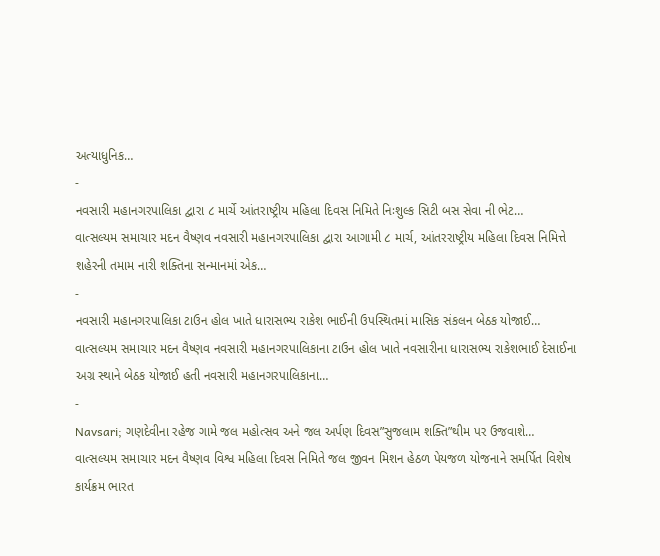અત્યાધુનિક…
-
નવસારી મહાનગરપાલિકા દ્વારા ૮ માર્ચે આંતરાષ્ટ્રીય મહિલા દિવસ નિમિતે નિઃશુલ્ક સિટી બસ સેવા ની ભેટ…
વાત્સલ્યમ સમાચાર મદન વૈષ્ણવ નવસારી મહાનગરપાલિકા દ્વારા આગામી ૮ માર્ચ, આંતરરાષ્ટ્રીય મહિલા દિવસ નિમિત્તે શહેરની તમામ નારી શક્તિના સન્માનમાં એક…
-
નવસારી મહાનગરપાલિકા ટાઉન હોલ ખાતે ધારાસભ્ય રાકેશ ભાઈની ઉપસ્થિતમાં માસિક સંકલન બેઠક યોજાઈ…
વાત્સલ્યમ સમાચાર મદન વૈષ્ણવ નવસારી મહાનગરપાલિકાના ટાઉન હોલ ખાતે નવસારીના ધારાસભ્ય રાકેશભાઈ દેસાઈના અગ્ર સ્થાને બેઠક યોજાઈ હતી નવસારી મહાનગરપાલિકાના…
-
Navsari; ગણદેવીના રહેજ ગામે જલ મહોત્સવ અને જલ અર્પણ દિવસ”સુજલામ શક્તિ”થીમ પર ઉજવાશે…
વાત્સલ્યમ સમાચાર મદન વૈષ્ણવ વિશ્વ મહિલા દિવસ નિમિતે જલ જીવન મિશન હેઠળ પેયજળ યોજનાને સમર્પિત વિશેષ કાર્યક્રમ ભારત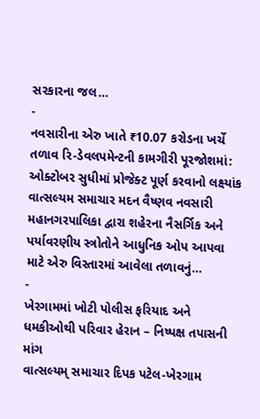સરકારના જલ…
-
નવસારીના એરુ ખાતે ₹10.07 કરોડના ખર્ચે તળાવ રિ-ડેવલપમેન્ટની કામગીરી પૂરજોશમાં: ઓક્ટોબર સુધીમાં પ્રોજેક્ટ પૂર્ણ કરવાનો લક્ષ્યાંક
વાત્સલ્યમ સમાચાર મદન વૈષ્ણવ નવસારી મહાનગરપાલિકા દ્વારા શહેરના નૈસર્ગિક અને પર્યાવરણીય સ્ત્રોતોને આધુનિક ઓપ આપવા માટે એરુ વિસ્તારમાં આવેલા તળાવનું…
-
ખેરગામમાં ખોટી પોલીસ ફરિયાદ અને ધમકીઓથી પરિવાર હેરાન – નિષ્પક્ષ તપાસની માંગ
વાત્સલ્યમ્ સમાચાર દિપક પટેલ-ખેરગામ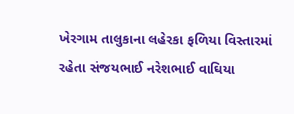ખેરગામ તાલુકાના લહેરકા ફળિયા વિસ્તારમાં રહેતા સંજયભાઈ નરેશભાઈ વાઘિયા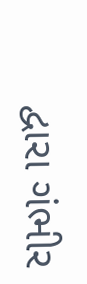દ્વારા ગંભીર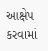આક્ષેપ કરવામાં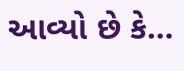આવ્યો છે કે…